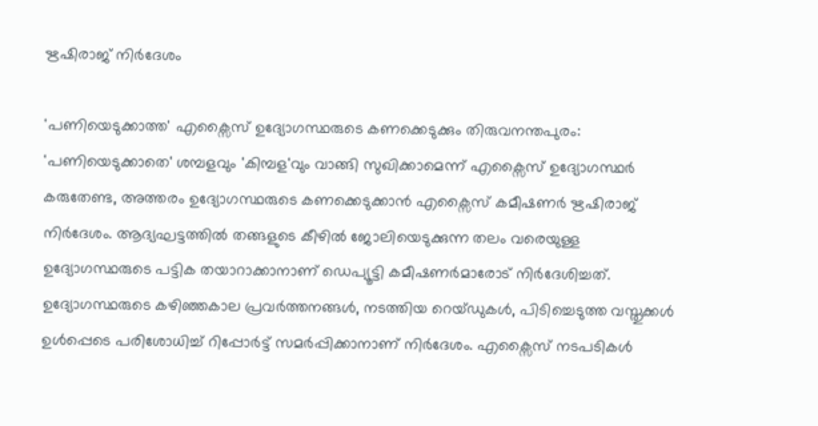ഋഷിരാജ് നിർദേശം

'പണിയെടുക്കാത്ത' എക്സൈസ് ഉദ്യോഗസ്ഥരുടെ കണക്കെടുക്കും തിരുവനന്തപുരം: 'പണിയെടുക്കാതെ' ശമ്പളവും 'കിമ്പള'വും വാങ്ങി സുഖിക്കാമെന്ന് എക്സൈസ് ഉദ്യോഗസ്ഥർ കരുതേണ്ട, അത്തരം ഉദ്യോഗസ്ഥരുടെ കണക്കെടുക്കാൻ എക്സൈസ് കമീഷണർ ഋഷിരാജ് നിർദേശം. ആദ്യഘട്ടത്തിൽ തങ്ങളുടെ കീഴിൽ ജോലിയെടുക്കുന്ന തലം വരെയുള്ള ഉദ്യോഗസ്ഥരുടെ പട്ടിക തയാറാക്കാനാണ് ഡെപ്യൂട്ടി കമീഷണർമാരോട് നിർദേശിച്ചത്. ഉദ്യോഗസ്ഥരുടെ കഴിഞ്ഞകാല പ്രവർത്തനങ്ങൾ, നടത്തിയ റെയ്ഡുകൾ, പിടിച്ചെടുത്ത വസ്തുക്കൾ ഉൾപ്പെടെ പരിശോധിച്ച് റിപ്പോർട്ട് സമർപ്പിക്കാനാണ് നിർദേശം. എക്സൈസ് നടപടികൾ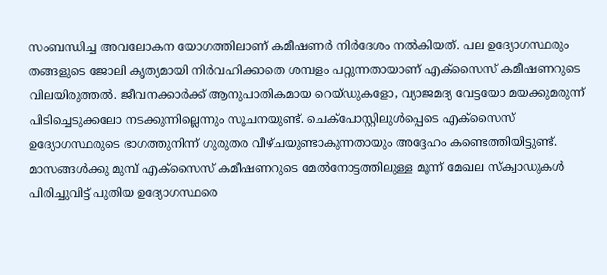സംബന്ധിച്ച അവലോകന യോഗത്തിലാണ് കമീഷണർ നിർദേശം നൽകിയത്. പല ഉദ്യോഗസ്ഥരും തങ്ങളുടെ ജോലി കൃത്യമായി നിർവഹിക്കാതെ ശമ്പളം പറ്റുന്നതായാണ് എക്സൈസ് കമീഷണറുടെ വിലയിരുത്തൽ. ജീവനക്കാർക്ക് ആനുപാതികമായ റെയ്ഡുകളോ, വ്യാജമദ്യ വേട്ടയോ മയക്കുമരുന്ന് പിടിച്ചെടുക്കലോ നടക്കുന്നില്ലെന്നും സൂചനയുണ്ട്. ചെക്പോസ്റ്റിലുൾപ്പെടെ എക്സൈസ് ഉദ്യോഗസ്ഥരുടെ ഭാഗത്തുനിന്ന് ഗുരുതര വീഴ്ചയുണ്ടാകുന്നതായും അദ്ദേഹം കണ്ടെത്തിയിട്ടുണ്ട്. മാസങ്ങൾക്കു മുമ്പ് എക്സൈസ് കമീഷണറുടെ മേൽനോട്ടത്തിലുള്ള മൂന്ന് മേഖല സ്ക്വാഡുകൾ പിരിച്ചുവിട്ട് പുതിയ ഉദ്യോഗസ്ഥരെ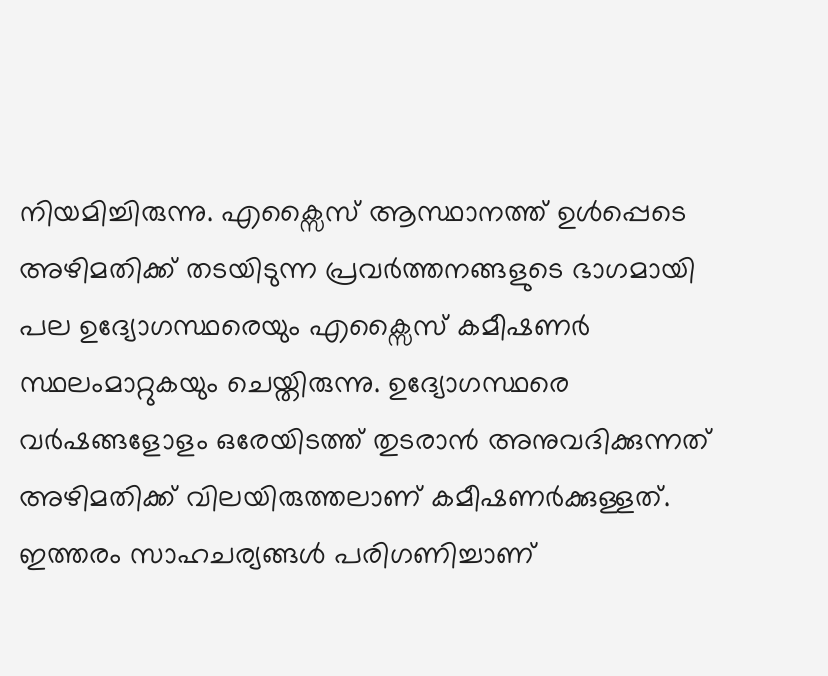നിയമിച്ചിരുന്നു. എക്സൈസ് ആസ്ഥാനത്ത് ഉൾപ്പെടെ അഴിമതിക്ക് തടയിടുന്ന പ്രവർത്തനങ്ങളുടെ ഭാഗമായി പല ഉദ്യോഗസ്ഥരെയും എക്സൈസ് കമീഷണർ സ്ഥലംമാറ്റുകയും ചെയ്തിരുന്നു. ഉദ്യോഗസ്ഥരെ വർഷങ്ങളോളം ഒരേയിടത്ത് തുടരാൻ അനുവദിക്കുന്നത് അഴിമതിക്ക് വിലയിരുത്തലാണ് കമീഷണർക്കുള്ളത്. ഇത്തരം സാഹചര്യങ്ങൾ പരിഗണിച്ചാണ്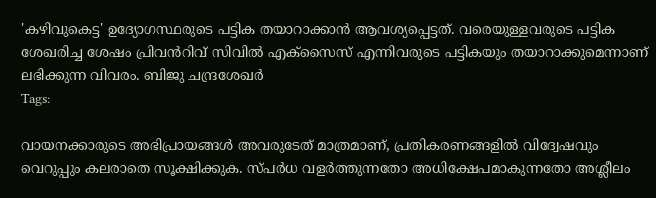'കഴിവുകെട്ട' ഉദ്യോഗസ്ഥരുടെ പട്ടിക തയാറാക്കാൻ ആവശ്യപ്പെട്ടത്. വരെയുള്ളവരുടെ പട്ടിക ശേഖരിച്ച ശേഷം പ്രിവൻറിവ് സിവിൽ എക്സൈസ് എന്നിവരുടെ പട്ടികയും തയാറാക്കുമെന്നാണ് ലഭിക്കുന്ന വിവരം. ബിജു ചന്ദ്രശേഖർ
Tags:

വായനക്കാരുടെ അഭിപ്രായങ്ങള്‍ അവരുടേത് മാത്രമാണ്, പ്രതികരണങ്ങളിൽ വിദ്വേഷവും വെറുപ്പും കലരാതെ സൂക്ഷിക്കുക. സ്പർധ വളർത്തുന്നതോ അധിക്ഷേപമാകുന്നതോ അശ്ലീലം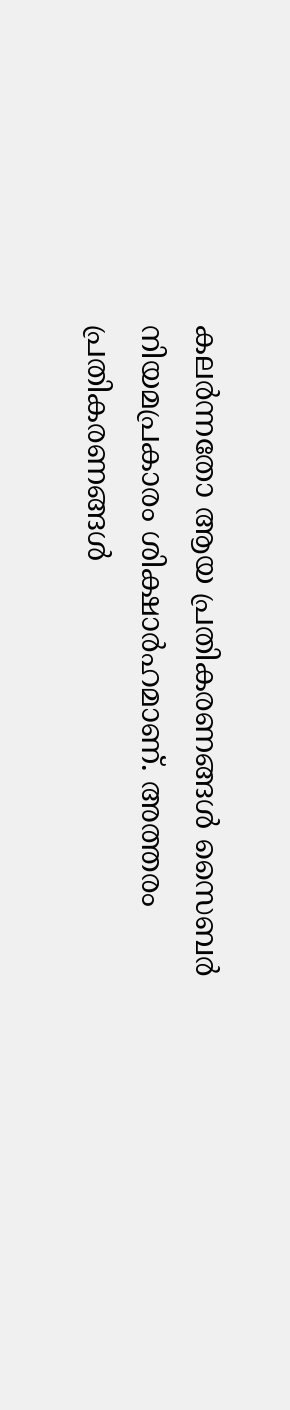കലർന്നതോ ആയ പ്രതികരണങ്ങൾ സൈബർ നിയമപ്രകാരം ശിക്ഷാർഹമാണ്. അത്തരം പ്രതികരണങ്ങൾ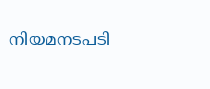നിയമനടപടി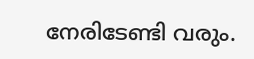നേരിടേണ്ടി വരും.